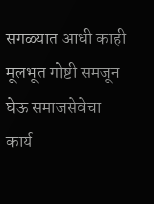सगळ्यात आधी काही मूलभूत गोष्टी समजून घेऊ समाजसेवेचा कार्य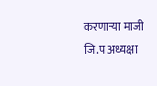करणाऱ्या माजी जि.प अध्यक्षा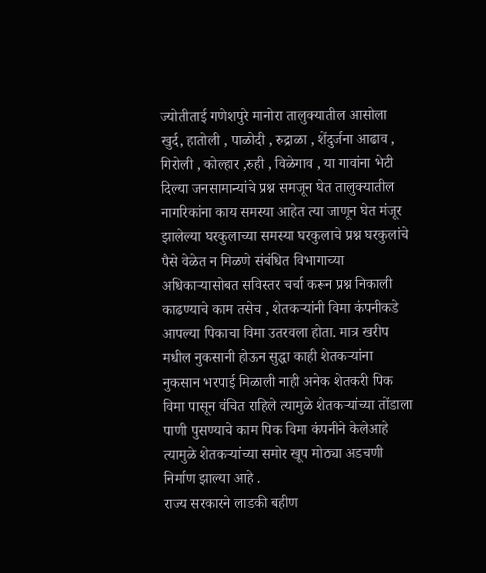ज्योतीताई गणेशपुरे मानोरा तालुक्यातील आसोला खुर्द, हातोली , पाळोदी , रुद्राळा , शेंदुर्जना आढाव , गिरोली , कोल्हार ,रुही , विळेगाव , या गावांना भेटी दिल्या जनसामान्यांचे प्रश्न समजून घेत तालुक्यातील नागरिकांना काय समस्या आहेत त्या जाणून घेत मंजूर झालेल्या घरकुलाच्या समस्या घरकुलाचे प्रश्न घरकुलांचे पैसे वेळेत न मिळणे संबंधित विभागाच्या अधिकाऱ्यासोबत सविस्तर चर्चा करून प्रश्न निकाली काढण्याचे काम तसेच , शेतकऱ्यांनी विमा कंपनीकडे आपल्या पिकाचा विमा उतरवला होता. मात्र खरीप मधील नुकसानी होऊन सुद्धा काही शेतकऱ्यांना नुकसान भरपाई मिळाली नाही अनेक शेतकरी पिक विमा पासून वंचित राहिले त्यामुळे शेतकऱ्यांच्या तोंडाला पाणी पुसण्याचे काम पिक विमा कंपनीने केलेआहे त्यामुळे शेतकऱ्यांच्या समोर खूप मोठ्या अडचणी निर्माण झाल्या आहे .
राज्य सरकारने लाडकी बहीण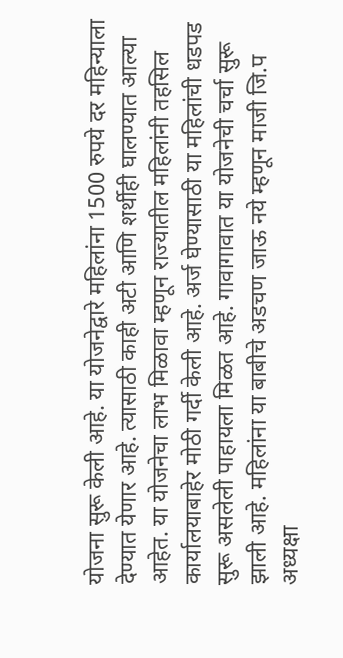योजना सुरू केली आहे. या योजनेद्वारे महिलांना 1500 रुपये दर महिन्याला देण्यात येणार आहे. त्यासाठी काही अटी आणि शर्थीही घालण्यात आल्या आहेत. या योजनेचा लाभ मिळावा म्हणून राज्यातील महिलांनी तहसिल कार्यालयाबाहेर मोठी गर्दी केली आहे. अर्ज घेण्यासाठी या महिलांची धडपड सुरू असलेली पाहायला मिळत आहे. गावागावात या योजनेची चर्चा सुरू झाली आहे. महिलांना या बाबीचे अडचण जाऊ नये म्हणून माजी जि.प अध्यक्षा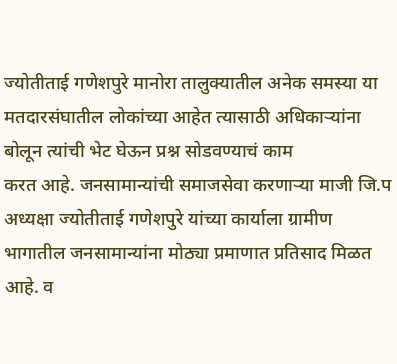ज्योतीताई गणेशपुरे मानोरा तालुक्यातील अनेक समस्या या मतदारसंघातील लोकांच्या आहेत त्यासाठी अधिकाऱ्यांना बोलून त्यांची भेट घेऊन प्रश्न सोडवण्याचं काम
करत आहे. जनसामान्यांची समाजसेवा करणाऱ्या माजी जि.प अध्यक्षा ज्योतीताई गणेशपुरे यांच्या कार्याला ग्रामीण भागातील जनसामान्यांना मोठ्या प्रमाणात प्रतिसाद मिळत आहे. व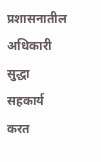प्रशासनातील अधिकारी सुद्धा सहकार्य करत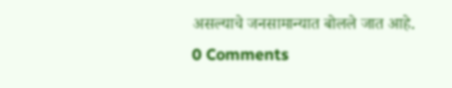असल्याचे जनसामान्यात बोलले जात आहे.
0 Comments